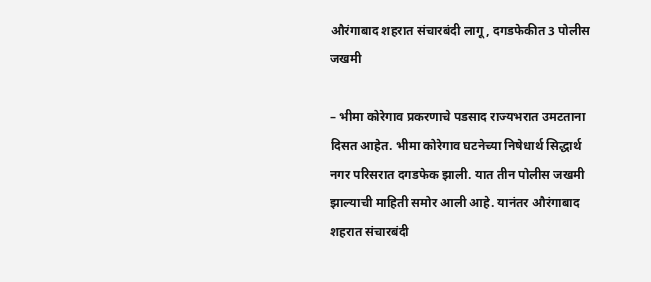औरंगाबाद शहरात संचारबंदी लागू, दगडफेकीत 3 पोलीस जखमी

– भीमा कोरेगाव प्रकरणाचे पडसाद राज्यभरात उमटताना दिसत आहेत. भीमा कोरेगाव घटनेच्या निषेधार्थ सिद्धार्थ नगर परिसरात दगडफेक झाली. यात तीन पोलीस जखमी झाल्याची माहिती समोर आली आहे. यानंतर औरंगाबाद शहरात संचारबंदी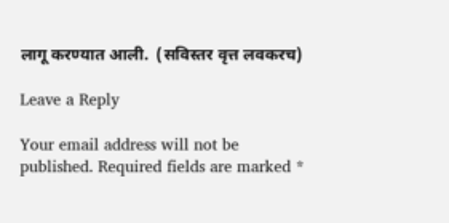लागू करण्यात आली.  (सविस्तर वृत्त लवकरच)

Leave a Reply

Your email address will not be published. Required fields are marked *